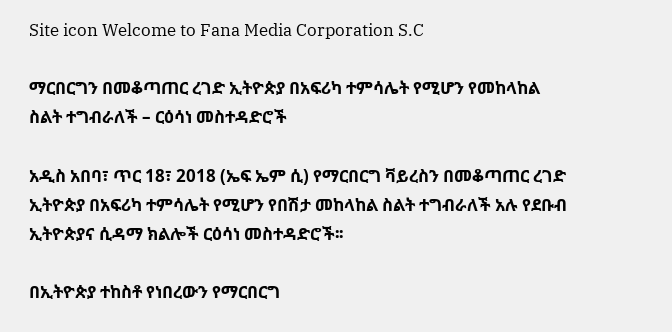Site icon Welcome to Fana Media Corporation S.C

ማርበርግን በመቆጣጠር ረገድ ኢትዮጵያ በአፍሪካ ተምሳሌት የሚሆን የመከላከል ስልት ተግብራለች – ርዕሳነ መስተዳድሮች

አዲስ አበባ፣ ጥር 18፣ 2018 (ኤፍ ኤም ሲ) የማርበርግ ቫይረስን በመቆጣጠር ረገድ ኢትዮጵያ በአፍሪካ ተምሳሌት የሚሆን የበሽታ መከላከል ስልት ተግብራለች አሉ የደቡብ ኢትዮጵያና ሲዳማ ክልሎች ርዕሳነ መስተዳድሮች፡፡

በኢትዮጵያ ተከስቶ የነበረውን የማርበርግ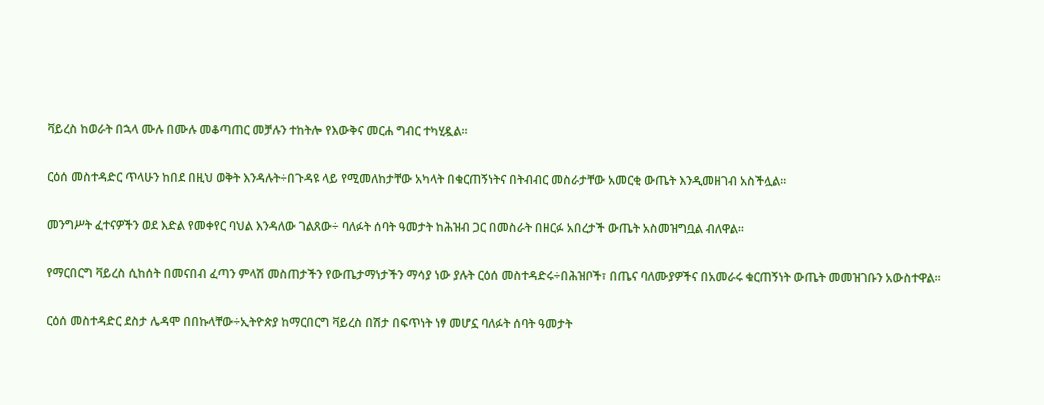ቫይረስ ከወራት በኋላ ሙሉ በሙሉ መቆጣጠር መቻሉን ተከትሎ የእውቅና መርሐ ግብር ተካሂዷል።

ርዕሰ መስተዳድር ጥላሁን ከበደ በዚህ ወቅት እንዳሉት÷በጉዳዩ ላይ የሚመለከታቸው አካላት በቁርጠኝነትና በትብብር መስራታቸው አመርቂ ውጤት እንዲመዘገብ አስችሏል፡፡

መንግሥት ፈተናዎችን ወደ እድል የመቀየር ባህል እንዳለው ገልጸው÷ ባለፉት ሰባት ዓመታት ከሕዝብ ጋር በመስራት በዘርፉ አበረታች ውጤት አስመዝግቧል ብለዋል፡፡

የማርበርግ ቫይረስ ሲከሰት በመናበብ ፈጣን ምላሽ መስጠታችን የውጤታማነታችን ማሳያ ነው ያሉት ርዕሰ መስተዳድሩ÷በሕዝቦች፣ በጤና ባለሙያዎችና በአመራሩ ቁርጠኝነት ውጤት መመዝገቡን አውስተዋል፡፡

ርዕሰ መስተዳድር ደስታ ሌዳሞ በበኩላቸው÷ኢትዮጵያ ከማርበርግ ቫይረስ በሽታ በፍጥነት ነፃ መሆኗ ባለፉት ሰባት ዓመታት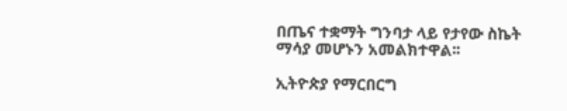በጤና ተቋማት ግንባታ ላይ የታየው ስኬት ማሳያ መሆኑን አመልክተዋል፡፡

ኢትዮጵያ የማርበርግ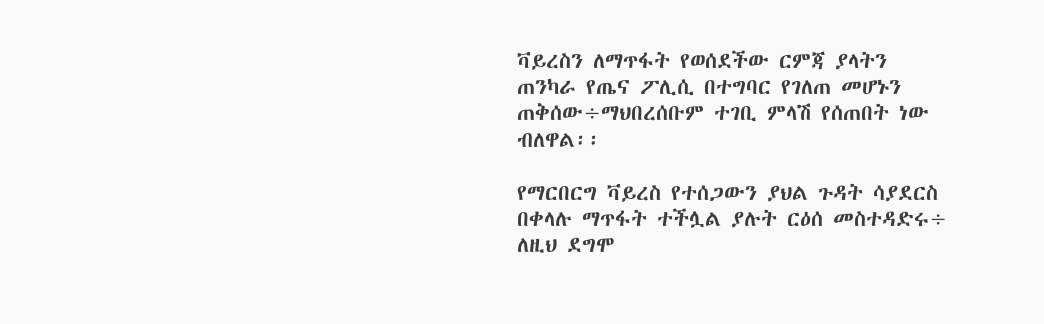ቫይረስን ለማጥፋት የወሰደችው ርምጃ ያላትን ጠንካራ የጤና ፖሊሲ በተግባር የገለጠ መሆኑን ጠቅሰው÷ማህበረሰቡም ተገቢ ምላሽ የሰጠበት ነው ብለዋል፡፡

የማርበርግ ቫይረስ የተሰጋውን ያህል ጉዳት ሳያደርስ በቀላሉ ማጥፋት ተችሏል ያሉት ርዕሰ መስተዳድሩ÷ ለዚህ ደግሞ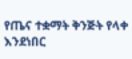የጤና ተቋማት ቅንጅት የላቀ እንደነበር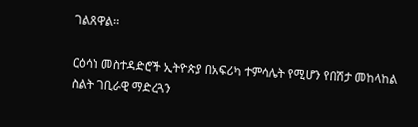ገልጸዋል፡፡

ርዕሳነ መስተዳድሮች ኢትዮጵያ በአፍሪካ ተምሳሌት የሚሆን የበሽታ መከላከል ስልት ገቢራዊ ማድረጓን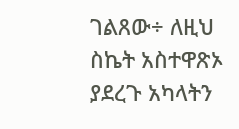ገልጸው÷ ለዚህ ስኬት አስተዋጽኦ ያደረጉ አካላትን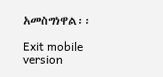አመስግነዋል፡፡

Exit mobile version